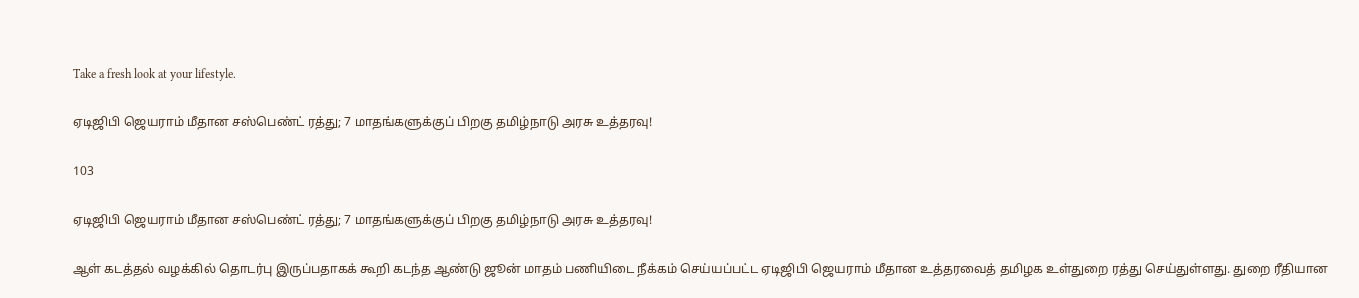Take a fresh look at your lifestyle.

ஏடிஜிபி ஜெயராம் மீதான சஸ்பெண்ட் ரத்து; 7 மாதங்களுக்குப் பிறகு தமிழ்நாடு அரசு உத்தரவு!

103

ஏடிஜிபி ஜெயராம் மீதான சஸ்பெண்ட் ரத்து; 7 மாதங்களுக்குப் பிறகு தமிழ்நாடு அரசு உத்தரவு!

ஆள் கடத்தல் வழக்கில் தொடர்பு இருப்பதாகக் கூறி கடந்த ஆண்டு ஜூன் மாதம் பணியிடை நீக்கம் செய்யப்பட்ட ஏடிஜிபி ஜெயராம் மீதான உத்தரவைத் தமிழக உள்துறை ரத்து செய்துள்ளது. துறை ரீதியான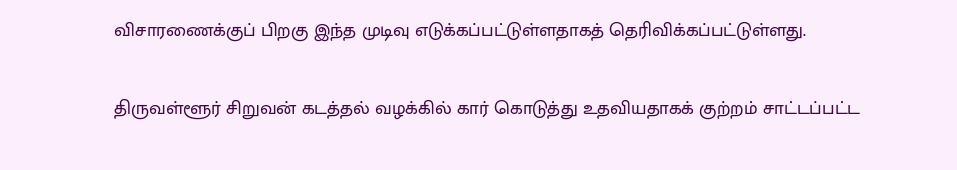விசாரணைக்குப் பிறகு இந்த முடிவு எடுக்கப்பட்டுள்ளதாகத் தெரிவிக்கப்பட்டுள்ளது.

திருவள்ளூர் சிறுவன் கடத்தல் வழக்கில் கார் கொடுத்து உதவியதாகக் குற்றம் சாட்டப்பட்ட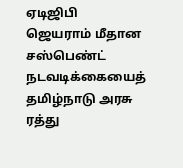ஏடிஜிபி ஜெயராம் மீதான சஸ்பெண்ட் நடவடிக்கையைத் தமிழ்நாடு அரசு ரத்து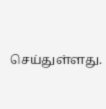செய்துள்ளது.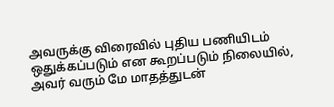அவருக்கு விரைவில் புதிய பணியிடம் ஒதுக்கப்படும் என கூறப்படும் நிலையில், அவர் வரும் மே மாதத்துடன்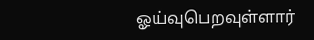ஓய்வுபெறவுள்ளார்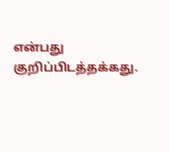என்பது குறிப்பிடத்தக்கது.